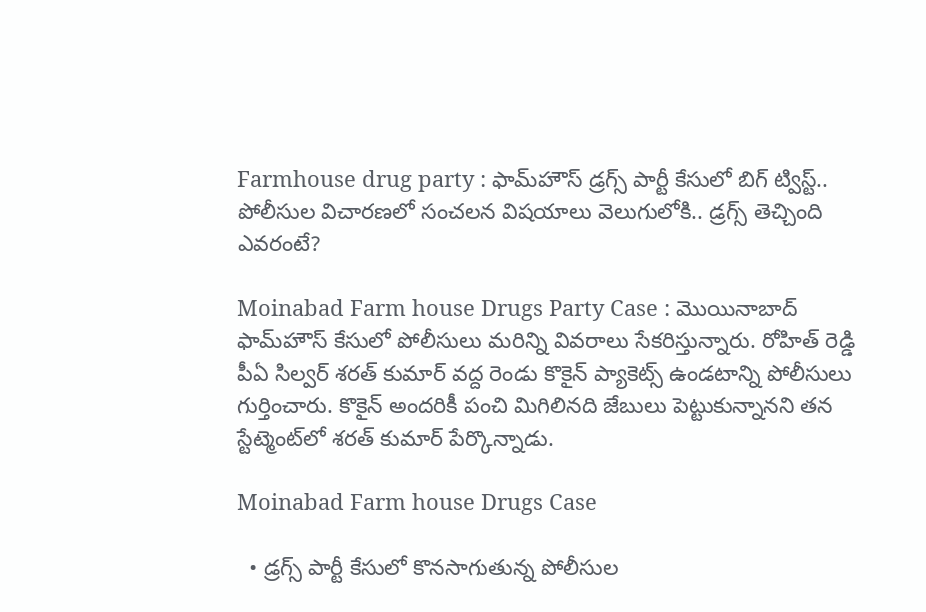Farmhouse drug party : ఫామ్‌హౌస్‌‌ డ్రగ్స్ పార్టీ కేసులో బిగ్ ట్విస్ట్.. పోలీసుల విచారణలో సంచలన విషయాలు వెలుగులోకి.. డ్రగ్స్ తెచ్చింది ఎవరంటే?

Moinabad Farm house Drugs Party Case : మొయినాబాద్ ఫామ్‌హౌస్ కేసులో పోలీసులు మరిన్ని వివరాలు సేకరిస్తున్నారు. రోహిత్ రెడ్డి పీఏ సిల్వర్ శరత్ కుమార్ వద్ద రెండు కొకైన్ ప్యాకెట్స్ ఉండటాన్ని పోలీసులు గుర్తించారు. కొకైన్ అందరికీ పంచి మిగిలినది జేబులు పెట్టుకున్నానని తన స్టేట్మెంట్‌లో శరత్ కుమార్ పేర్కొన్నాడు.

Moinabad Farm house Drugs Case

  • డ్రగ్స్ పార్టీ కేసులో కొనసాగుతున్న పోలీసుల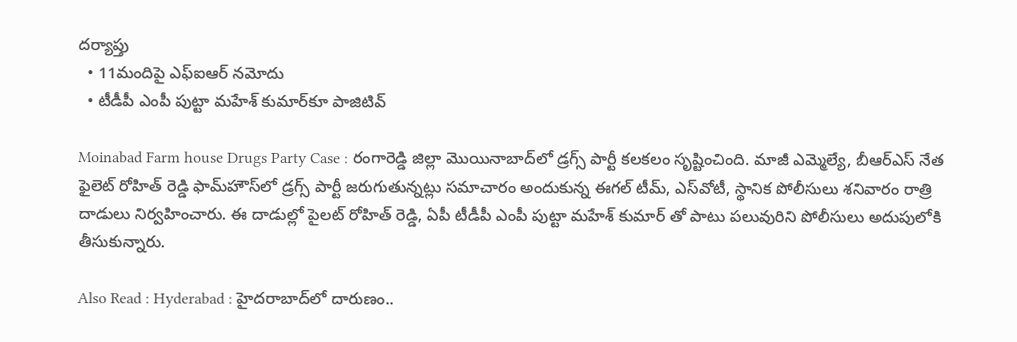దర్యాప్తు
  • 11మందిపై ఎఫ్ఐఆర్ నమోదు
  • టీడీపీ ఎంపీ పుట్టా మహేశ్ కుమార్‌కూ పాజిటివ్

Moinabad Farm house Drugs Party Case : రంగారెడ్డి జిల్లా మొయినాబాద్‌లో డ్రగ్స్ పార్టీ కలకలం సృష్టించింది. మాజీ ఎమ్మెల్యే, బీఆర్ఎస్ నేత ఫైలెట్ రోహిత్ రెడ్డి ఫామ్‌హౌస్‌లో డ్రగ్స్ పార్టీ జరుగుతున్నట్లు సమాచారం అందుకున్న ఈగల్ టీమ్, ఎస్‌వోటీ, స్థానిక పోలీసులు శనివారం రాత్రి దాడులు నిర్వహించారు. ఈ దాడుల్లో పైలట్ రోహిత్ రెడ్డి, ఏపీ టీడీపీ ఎంపీ పుట్టా మహేశ్ కుమార్ తో పాటు పలువురిని పోలీసులు అదుపులోకి తీసుకున్నారు.

Also Read : Hyderabad : హైదరాబాద్‌లో దారుణం..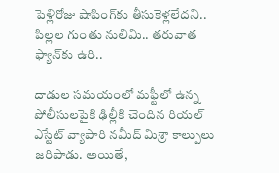పెళ్లిరోజు షాపింగ్‌కు తీసుకెళ్లలేదని.. పిల్లల గుంతు నులిమి.. తరువాత ఫ్యాన్‌కు ఉరి..

దాడుల సమయంలో మఫ్టీలో ఉన్న పోలీసులపైకి ఢిల్లీకి చెందిన రియల్ ఎస్టేట్ వ్యాపారి నమీద్ మిశ్రా కాల్పులు జరిపాడు. అయితే,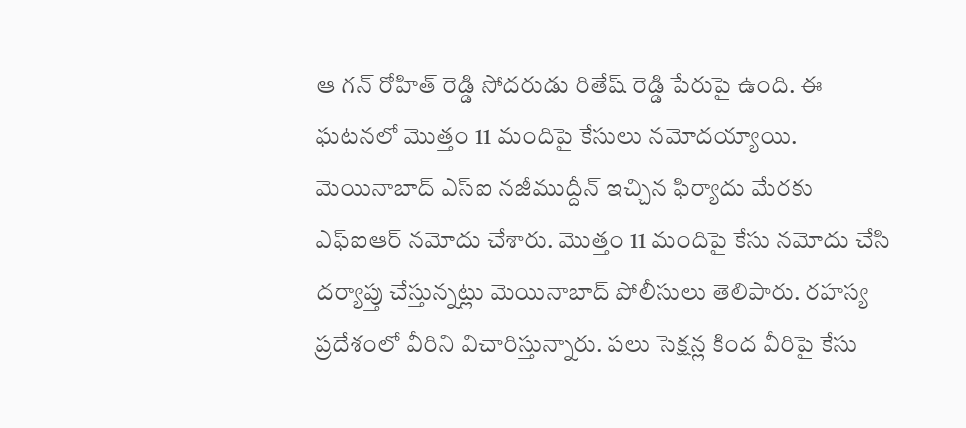ఆ గన్ రోహిత్ రెడ్డి సోదరుడు రితేష్ రెడ్డి పేరుపై ఉంది. ఈ ఘటనలో మొత్తం 11 మందిపై కేసులు నమోదయ్యాయి. మెయినాబాద్ ఎస్ఐ నజీముద్దీన్ ఇచ్చిన ఫిర్యాదు మేరకు ఎఫ్ఐఆర్ నమోదు చేశారు. మొత్తం 11 మందిపై కేసు నమోదు చేసి దర్యాప్తు చేస్తున్నట్లు మెయినాబాద్ పోలీసులు తెలిపారు. రహస్య ప్రదేశంలో వీరిని విచారిస్తున్నారు. పలు సెక్షన్ల కింద వీరిపై కేసు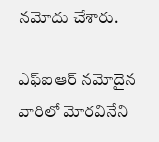నమోదు చేశారు.

ఎఫ్ఐఆర్ నమోదైన వారిలో మోరవినేని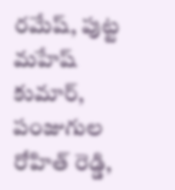రమేష్, పుట్ట మహేష్ కుమార్, పంజుగుల రోహిత్ రెడ్డి,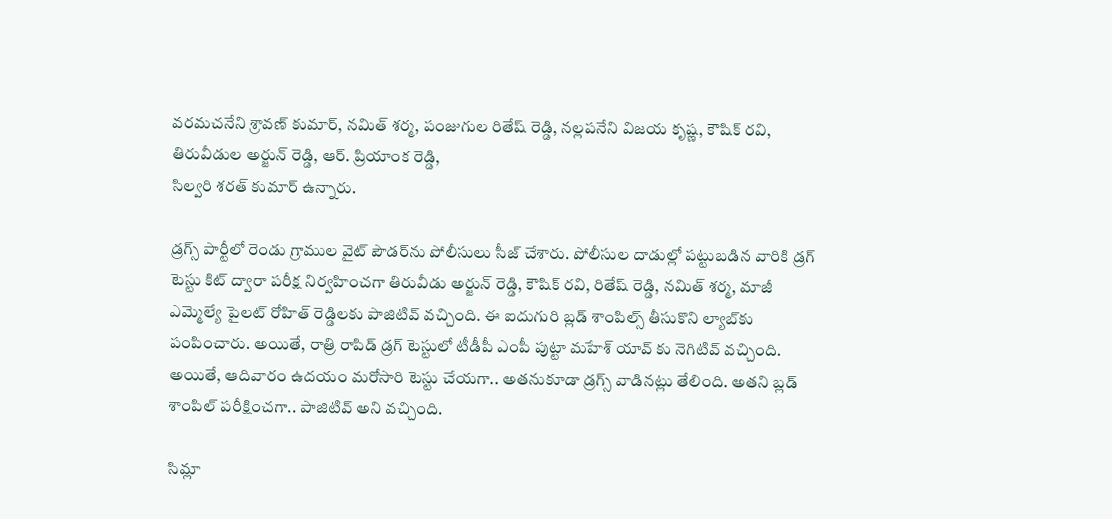వరమచనేని శ్రావణ్ కుమార్, నమిత్ శర్మ, పంజుగుల రితేష్ రెడ్డి, నల్లపనేని విజయ కృష్ణ, కౌషిక్ రవి, తిరువీడుల అర్జున్ రెడ్డి, ఆర్. ప్రియాంక రెడ్డి,
సిల్వరి శరత్ కుమార్ ఉన్నారు.

డ్రగ్స్ పార్టీలో రెండు గ్రాముల వైట్ పౌడర్‌ను పోలీసులు సీజ్ చేశారు. పోలీసుల దాడుల్లో పట్టుబడిన వారికి డ్రగ్ టెస్టు కిట్ ద్వారా పరీక్ష నిర్వహించగా తిరువీడు అర్జున్ రెడ్డి, కౌషిక్ రవి, రితేష్ రెడ్డి, నమిత్ శర్మ, మాజీ ఎమ్మెల్యే పైలట్ రోహిత్ రెడ్డిలకు పాజిటివ్ వచ్చింది. ఈ ఐదుగురి బ్లడ్ శాంపిల్స్ తీసుకొని ల్యాబ్‌కు పంపించారు. అయితే, రాత్రి రాపిడ్ డ్రగ్ టెస్టులో టీడీపీ ఎంపీ పుట్టా మహేశ్ యావ్ కు నెగిటివ్ వచ్చింది. అయితే, ఆదివారం ఉదయం మరోసారి టెస్టు చేయగా.. అతనుకూడా డ్రగ్స్ వాడినట్లు తేలింది. అతని బ్లడ్ శాంపిల్ పరీక్షించగా.. పాజిటివ్ అని వచ్చింది.

సిమ్లా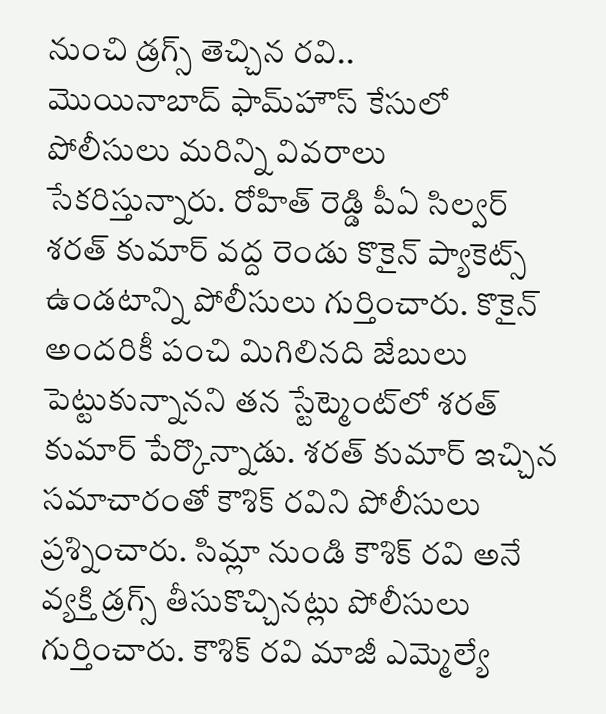నుంచి డ్రగ్స్ తెచ్చిన రవి..
మొయినాబాద్ ఫామ్‌హౌస్ కేసులో పోలీసులు మరిన్ని వివరాలు సేకరిస్తున్నారు. రోహిత్ రెడ్డి పీఏ సిల్వర్ శరత్ కుమార్ వద్ద రెండు కొకైన్ ప్యాకెట్స్ ఉండటాన్ని పోలీసులు గుర్తించారు. కొకైన్ అందరికీ పంచి మిగిలినది జేబులు పెట్టుకున్నానని తన స్టేట్మెంట్‌లో శరత్ కుమార్ పేర్కొన్నాడు. శరత్ కుమార్ ఇచ్చిన సమాచారంతో కౌశిక్ రవిని పోలీసులు ప్రశ్నించారు. సిమ్లా నుండి కౌశిక్ రవి అనే వ్యక్తి డ్రగ్స్ తీసుకొచ్చినట్లు పోలీసులు గుర్తించారు. కౌశిక్ రవి మాజీ ఎమ్మెల్యే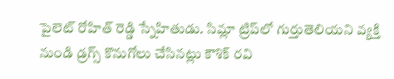పైలెట్ రోహిత్ రెడ్డి స్నేహితుడు. సిమ్లా ట్రిప్‌లో గుర్తుతెలియని వ్యక్తి నుండి డ్రగ్స్ కొనుగోలు చేసినట్లు కౌశిక్ రవి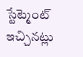స్టేట్మెంట్ ఇచ్చినట్లు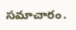సమాచారం.